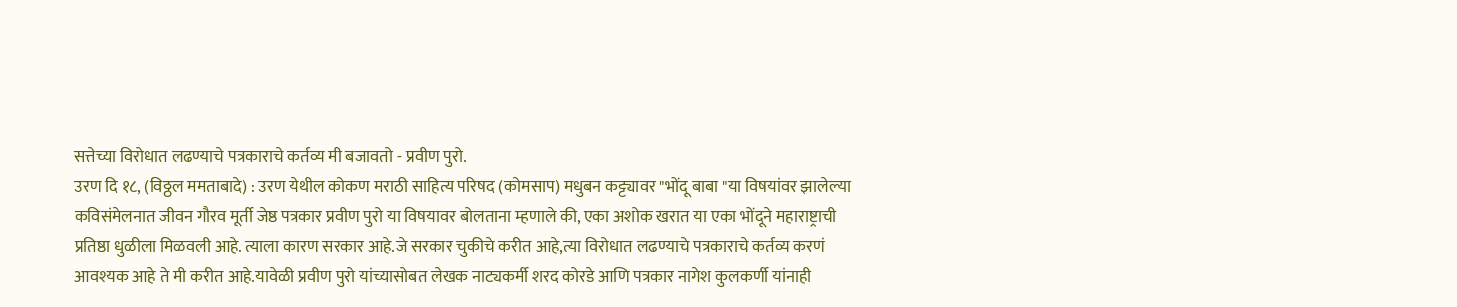सत्तेच्या विरोधात लढण्याचे पत्रकाराचे कर्तव्य मी बजावतो - प्रवीण पुरो.
उरण दि १८, (विठ्ठल ममताबादे) : उरण येथील कोकण मराठी साहित्य परिषद (कोमसाप) मधुबन कट्ट्यावर "भोंदू बाबा "या विषयांवर झालेल्या कविसंमेलनात जीवन गौरव मूर्ती जेष्ठ पत्रकार प्रवीण पुरो या विषयावर बोलताना म्हणाले की, एका अशोक खरात या एका भोंदूने महाराष्ट्राची प्रतिष्ठा धुळीला मिळवली आहे. त्याला कारण सरकार आहे.जे सरकार चुकीचे करीत आहे,त्या विरोधात लढण्याचे पत्रकाराचे कर्तव्य करणं आवश्यक आहे ते मी करीत आहे.यावेळी प्रवीण पुरो यांच्यासोबत लेखक नाट्यकर्मी शरद कोरडे आणि पत्रकार नागेश कुलकर्णी यांनाही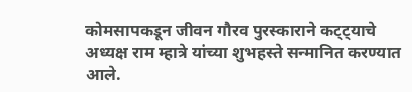कोमसापकडून जीवन गौरव पुरस्काराने कट्ट्याचे अध्यक्ष राम म्हात्रे यांच्या शुभहस्ते सन्मानित करण्यात आले.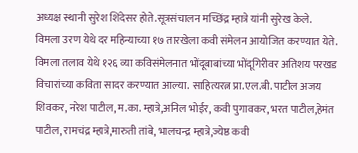अध्यक्ष स्थानी सुरेश शिंदेसर होते.सूत्रसंचालन मच्छिंद्र म्हात्रे यांनी सुरेख केले.
विमला उरण येथे दर महिन्याच्या १७ तारखेला कवी संमेलन आयोजित करण्यात येते. विमला तलाव येथे १२६ व्या कविसंमेलनात भोंदूबाबांच्या भोंदूगिरीवर अतिशय परखड विचारांच्या कविता सादर करण्यात आल्या. साहित्यरत्न प्रा.एल.बी. पाटील अजय शिवकर, नरेश पाटील, म.का. म्हात्रे,अनिल भोईर, कवी पुगावकर, भरत पाटील,हेमंत पाटील, रामचंद्र म्हात्रे,मारुती तांबे, भालचन्द्र म्हात्रे,ज्येष्ठ कवी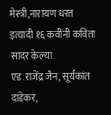मेस्त्री,नारायण धरत इत्यादी १६ कवींनी कविता सादर केल्या.
एड.राजेंद्र जैन, सूर्यकांत दांडेकर,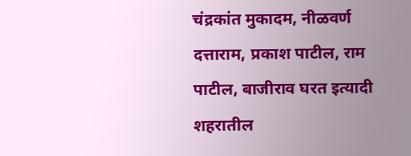चंद्रकांत मुकादम, नीळवर्ण दत्ताराम, प्रकाश पाटील, राम पाटील, बाजीराव घरत इत्यादी शहरातील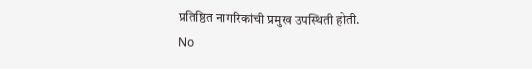प्रतिष्ठित नागरिकांची प्रमुख उपस्थिती होती.
No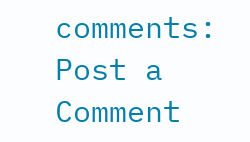comments:
Post a Comment